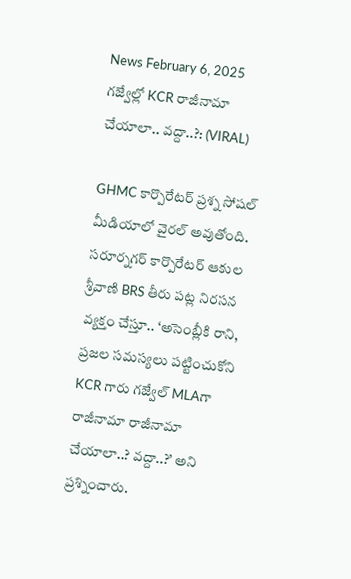News February 6, 2025
గజ్వేల్లో KCR రాజీనామా చేయాలా.. వద్దా..?: (VIRAL)

GHMC కార్పొరేటర్ ప్రశ్న సోషల్ మీడియాలో వైరల్ అవుతోంది. సరూర్నగర్ కార్పొరేటర్ ఆకుల శ్రీవాణి BRS తీరు పట్ల నిరసన వ్యక్తం చేస్తూ.. ‘అసెంబ్లీకి రాని, ప్రజల సమస్యలు పట్టించుకోని KCR గారు గజ్వేల్ MLAగా రాజీనామా రాజీనామా చేయాలా..? వద్దా..?’ అని ప్రశ్నించారు.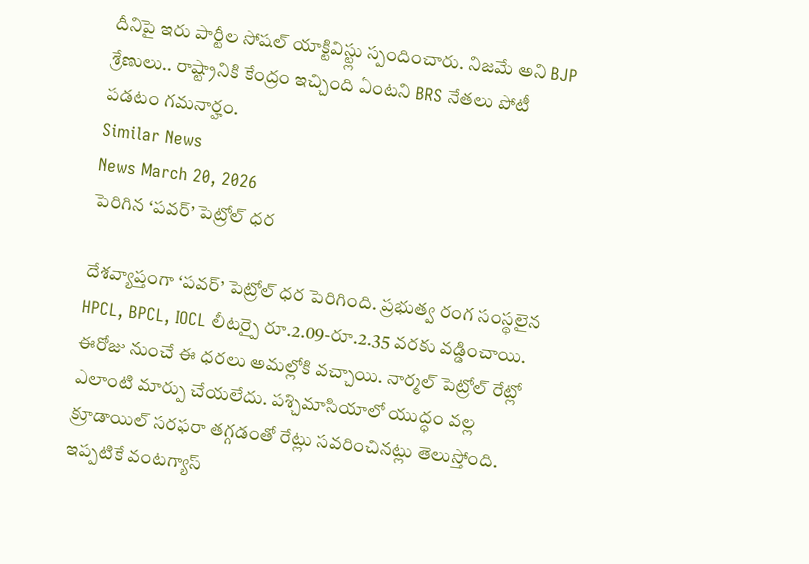దీనిపై ఇరు పార్టీల సోషల్ యాక్టివిస్ట్లు స్పందించారు. నిజమే అని BJP శ్రేణులు.. రాష్ట్రానికి కేంద్రం ఇచ్చింది ఏంటని BRS నేతలు పోటీ పడటం గమనార్హం.
Similar News
News March 20, 2026
పెరిగిన ‘పవర్’ పెట్రోల్ ధర

దేశవ్యాప్తంగా ‘పవర్’ పెట్రోల్ ధర పెరిగింది. ప్రభుత్వ రంగ సంస్థలైన HPCL, BPCL, IOCL లీటర్పై రూ.2.09-రూ.2.35 వరకు వడ్డించాయి. ఈరోజు నుంచే ఈ ధరలు అమల్లోకి వచ్చాయి. నార్మల్ పెట్రోల్ రేట్లో ఎలాంటి మార్పు చేయలేదు. పశ్చిమాసియాలో యుద్ధం వల్ల క్రూడాయిల్ సరఫరా తగ్గడంతో రేట్లు సవరించినట్లు తెలుస్తోంది. ఇప్పటికే వంటగ్యాస్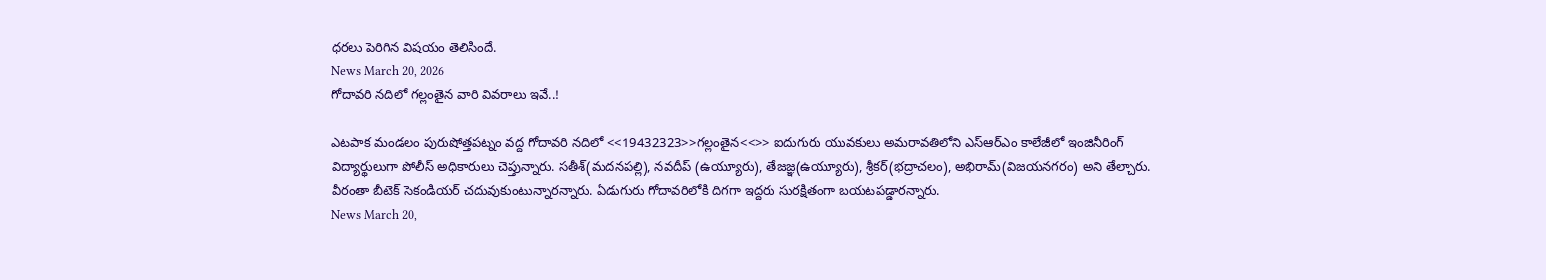ధరలు పెరిగిన విషయం తెలిసిందే.
News March 20, 2026
గోదావరి నదిలో గల్లంతైన వారి వివరాలు ఇవే..!

ఎటపాక మండలం పురుషోత్తపట్నం వద్ద గోదావరి నదిలో <<19432323>>గల్లంతైన<<>> ఐదుగురు యువకులు అమరావతిలోని ఎస్ఆర్ఎం కాలేజీలో ఇంజినీరింగ్ విద్యార్థులుగా పోలీస్ అధికారులు చెప్తున్నారు. సతీశ్(మదనపల్లి), నవదీప్ (ఉయ్యూరు), తేజజ్ఞ(ఉయ్యూరు), శ్రీకర్(భద్రాచలం), అభిరామ్(విజయనగరం) అని తేల్చారు. వీరంతా బీటెక్ సెకండియర్ చదువుకుంటున్నారన్నారు. ఏడుగురు గోదావరిలోకి దిగగా ఇద్దరు సురక్షితంగా బయటపడ్డారన్నారు.
News March 20,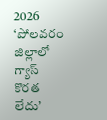2026
‘పోలవరం జిల్లాలో గ్యాస్ కొరత లేదు’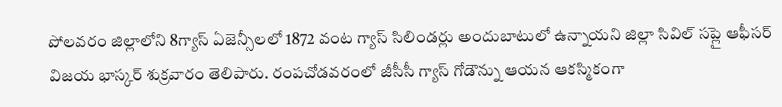పోలవరం జిల్లాలోని 8గ్యాస్ ఏజెన్సీలలో 1872 వంట గ్యాస్ సిలిండర్లు అందుబాటులో ఉన్నాయని జిల్లా సివిల్ సప్లై ఆఫీసర్ విజయ భాస్కర్ శుక్రవారం తెలిపారు. రంపచోడవరంలో జీసీసీ గ్యాస్ గోడౌన్ను ఆయన ఆకస్మికంగా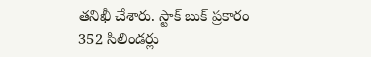తనిఖీ చేశారు. స్టాక్ బుక్ ప్రకారం 352 సిలిండర్లు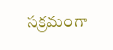సక్రమంగా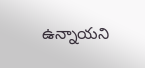ఉన్నాయని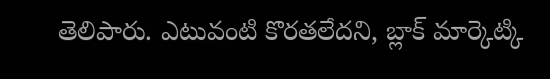తెలిపారు. ఎటువంటి కొరతలేదని, బ్లాక్ మార్కెట్కి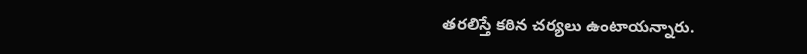తరలిస్తే కఠిన చర్యలు ఉంటాయన్నారు.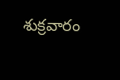శుక్రవారం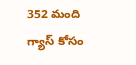352 మంది గ్యాస్ కోసం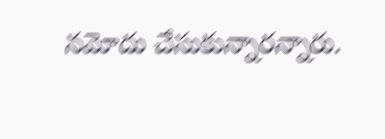నమోదు చేసుకున్నారన్నారు.